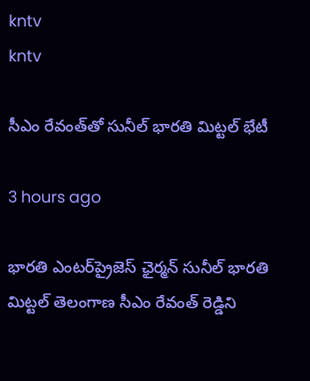kntv
kntv

సీఎం రేవంత్‌తో సునీల్ భారతి మిట్టల్ భేటీ

3 hours ago

భారతి ఎంటర్‌ప్రైజెస్ ఛైర్మన్ సునీల్ భారతి మిట్టల్ తెలంగాణ సీఎం రేవంత్ రెడ్డిని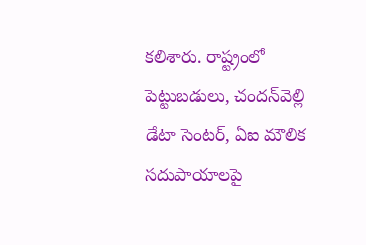కలిశారు. రాష్ట్రంలో పెట్టుబడులు, చందన్‌వెల్లి డేటా సెంటర్, ఏఐ మౌలిక సదుపాయాలపై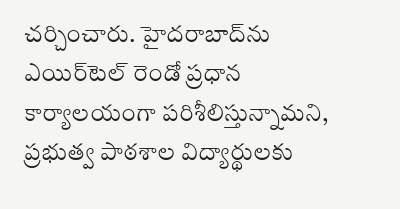చర్చించారు. హైదరాబాద్‌ను ఎయిర్‌టెల్ రెండో ప్రధాన కార్యాలయంగా పరిశీలిస్తున్నామని, ప్రభుత్వ పాఠశాల విద్యార్థులకు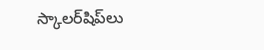స్కాలర్‌షిప్‌లు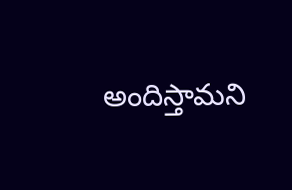అందిస్తామని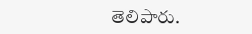తెలిపారు.